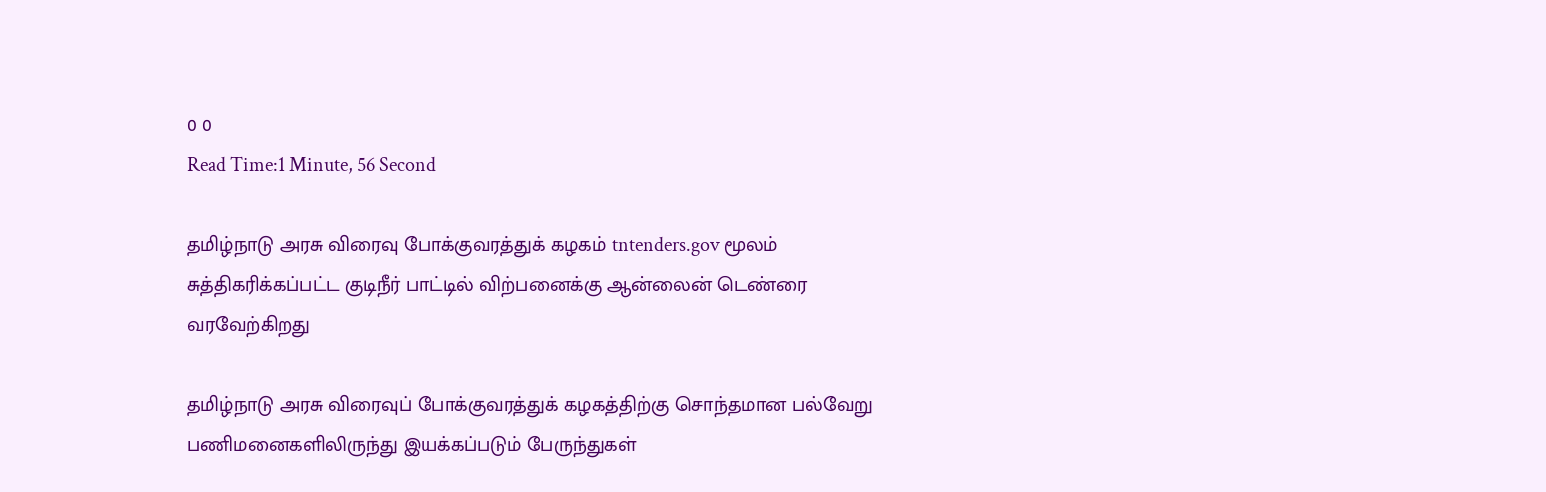0 0
Read Time:1 Minute, 56 Second

தமிழ்நாடு அரசு விரைவு போக்குவரத்துக் கழகம் tntenders.gov மூலம் சுத்திகரிக்கப்பட்ட குடிநீர் பாட்டில் விற்பனைக்கு ஆன்லைன் டெண்ரை வரவேற்கிறது

தமிழ்நாடு அரசு விரைவுப் போக்குவரத்துக் கழகத்திற்கு சொந்தமான பல்வேறு பணிமனைகளிலிருந்து இயக்கப்படும் பேருந்துகள்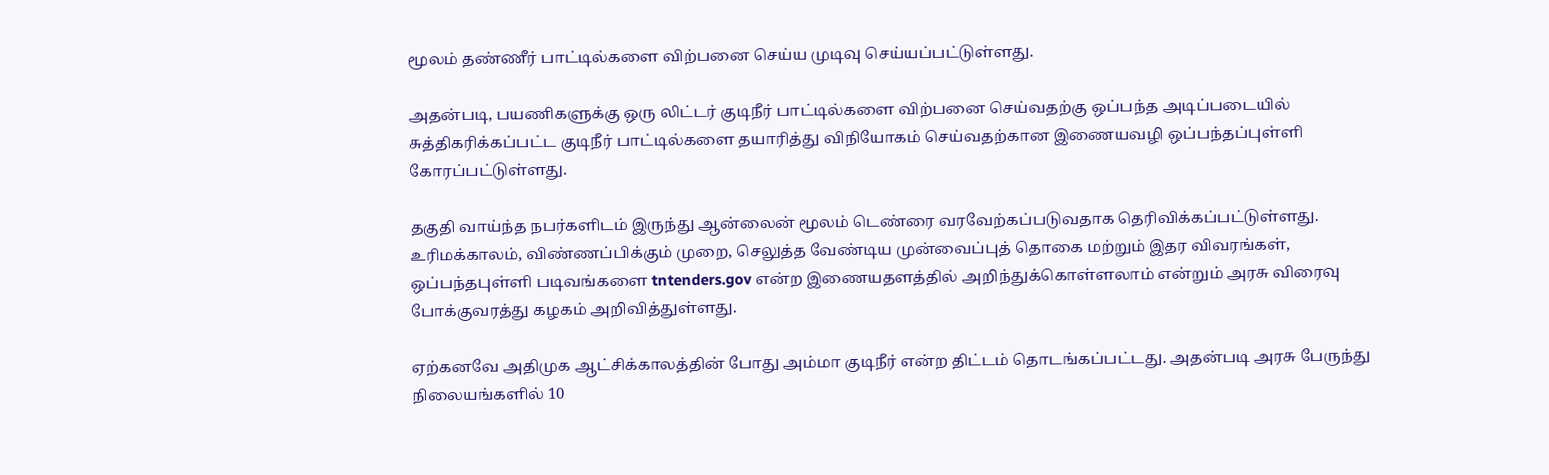மூலம் தண்ணீர் பாட்டில்களை விற்பனை செய்ய முடிவு செய்யப்பட்டுள்ளது.

அதன்படி, பயணிகளுக்கு ஒரு லிட்டர் குடிநீர் பாட்டில்களை விற்பனை செய்வதற்கு ஒப்பந்த அடிப்படையில் சுத்திகரிக்கப்பட்ட குடிநீர் பாட்டில்களை தயாரித்து விநியோகம் செய்வதற்கான இணையவழி ஒப்பந்தப்புள்ளி கோரப்பட்டுள்ளது.

தகுதி வாய்ந்த நபர்களிடம் இருந்து ஆன்லைன் மூலம் டெண்ரை வரவேற்கப்படுவதாக தெரிவிக்கப்பட்டுள்ளது. உரிமக்காலம், விண்ணப்பிக்கும் முறை, செலுத்த வேண்டிய முன்வைப்புத் தொகை மற்றும் இதர விவரங்கள், ஒப்பந்தபுள்ளி படிவங்களை tntenders.gov என்ற இணையதளத்தில் அறிந்துக்கொள்ளலாம் என்றும் அரசு விரைவு போக்குவரத்து கழகம் அறிவித்துள்ளது.

ஏற்கனவே அதிமுக ஆட்சிக்காலத்தின் போது அம்மா குடிநீர் என்ற திட்டம் தொடங்கப்பட்டது. அதன்படி அரசு பேருந்து நிலையங்களில் 10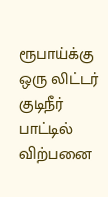ரூபாய்க்கு ஒரு லிட்டர் குடிநீர் பாட்டில் விற்பனை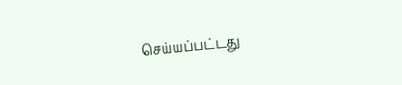செய்யப்பட்டது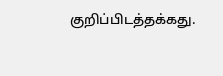குறிப்பிடத்தக்கது.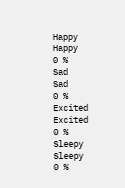Happy
Happy
0 %
Sad
Sad
0 %
Excited
Excited
0 %
Sleepy
Sleepy
0 %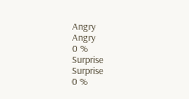Angry
Angry
0 %
Surprise
Surprise
0 %